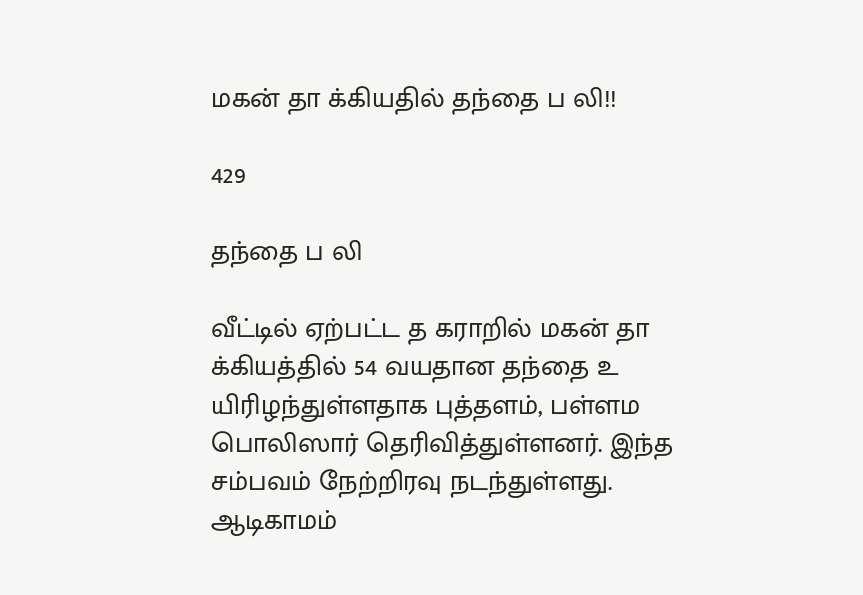மகன் தா க்கியதில் தந்தை ப லி!!

429

தந்தை ப லி

வீட்டில் ஏற்பட்ட த கராறில் மகன் தா க்கியத்தில் 54 வயதான தந்தை உ யிரிழந்துள்ளதாக புத்தளம், பள்ளம பொலிஸார் தெரிவித்துள்ளனர். இந்த சம்பவம் நேற்றிரவு நடந்துள்ளது. ஆடிகாமம்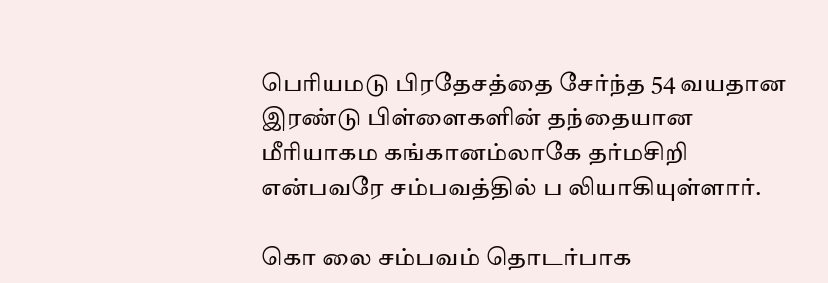பெரியமடு பிரதேசத்தை சேர்ந்த 54 வயதான இரண்டு பிள்ளைகளின் தந்தையான மீரியாகம கங்கானம்லாகே தர்மசிறி என்பவரே சம்பவத்தில் ப லியாகியுள்ளார்.

கொ லை சம்பவம் தொடர்பாக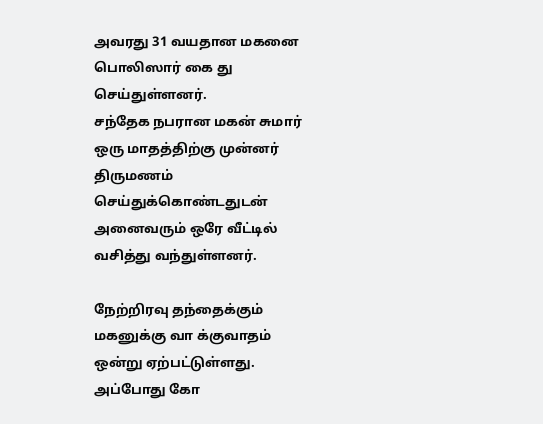அவரது 31 வயதான மகனை பொலிஸார் கை து செய்துள்ளனர்.
சந்தேக நபரான மகன் சுமார் ஒரு மாதத்திற்கு முன்னர் திருமணம் செய்துக்கொண்டதுடன் அனைவரும் ஒரே வீட்டில் வசித்து வந்துள்ளனர்.

நேற்றிரவு தந்தைக்கும் மகனுக்கு வா க்குவாதம் ஒன்று ஏற்பட்டுள்ளது. அப்போது கோ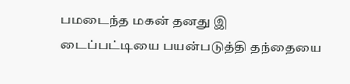பமடைந்த மகன் தனது இ டைப்பட்டியை பயன்படுத்தி தந்தையை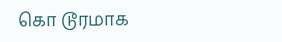கொ டூரமாக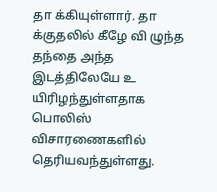தா க்கியுள்ளார். தா க்குதலில் கீழே வி ழுந்த தந்தை அந்த இடத்திலேயே உ யிரிழந்துள்ளதாக பொலிஸ் விசாரணைகளில் தெரியவந்துள்ளது.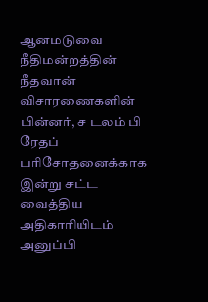ஆனமடுவை நீதிமன்றத்தின் நீதவான் விசாரணைகளின் பின்னர், ச டலம் பி ரேதப் பரிசோதனைக்காக இன்று சட்ட வைத்திய அதிகாரியிடம் அனுப்பி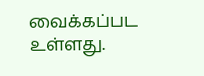வைக்கப்பட உள்ளது.